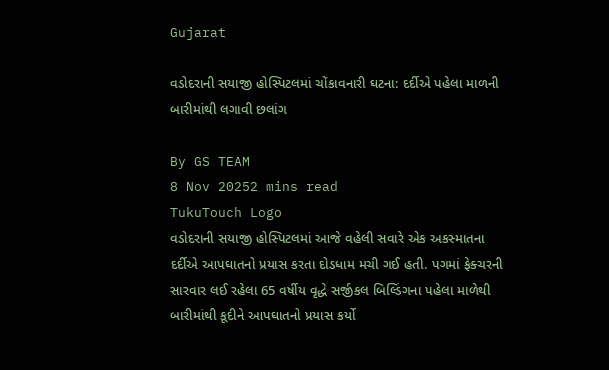Gujarat

વડોદરાની સયાજી હોસ્પિટલમાં ચોંકાવનારી ઘટના: દર્દીએ પહેલા માળની બારીમાંથી લગાવી છલાંગ

By GS TEAM
8 Nov 20252 mins read
TukuTouch Logo
વડોદરાની સયાજી હોસ્પિટલમાં આજે વહેલી સવારે એક અકસ્માતના દર્દીએ આપઘાતનો પ્રયાસ કરતા દોડધામ મચી ગઈ હતી. પગમાં ફેક્ચરની સારવાર લઈ રહેલા 65 વર્ષીય વૃદ્ધે સર્જીકલ બિલ્ડિંગના પહેલા માળેથી બારીમાંથી કૂદીને આપઘાતનો પ્રયાસ કર્યો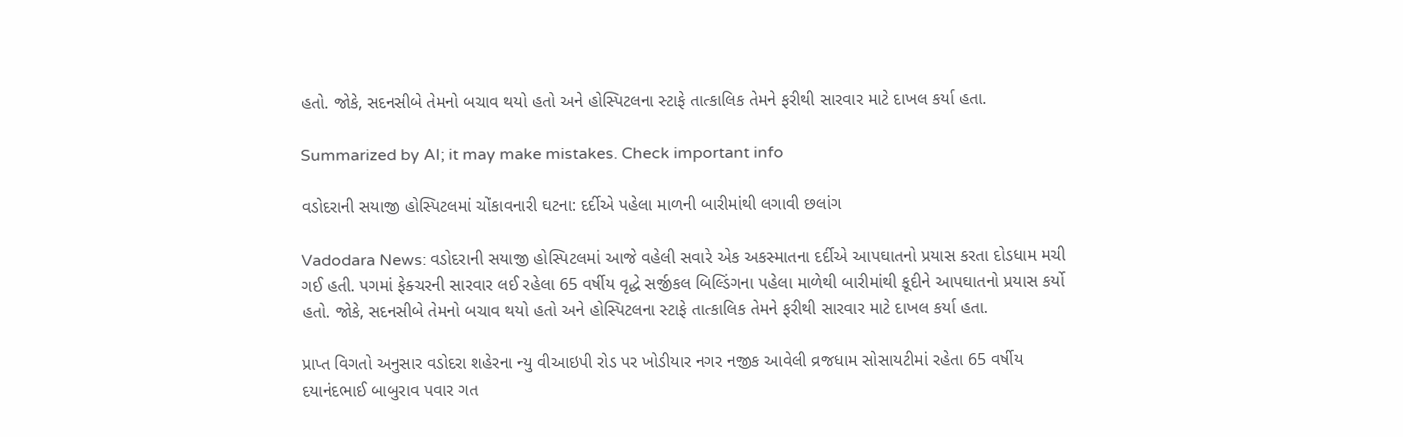હતો. જોકે, સદનસીબે તેમનો બચાવ થયો હતો અને હોસ્પિટલના સ્ટાફે તાત્કાલિક તેમને ફરીથી સારવાર માટે દાખલ કર્યા હતા.

Summarized by AI; it may make mistakes. Check important info

વડોદરાની સયાજી હોસ્પિટલમાં ચોંકાવનારી ઘટના: દર્દીએ પહેલા માળની બારીમાંથી લગાવી છલાંગ

Vadodara News: વડોદરાની સયાજી હોસ્પિટલમાં આજે વહેલી સવારે એક અકસ્માતના દર્દીએ આપઘાતનો પ્રયાસ કરતા દોડધામ મચી ગઈ હતી. પગમાં ફેક્ચરની સારવાર લઈ રહેલા 65 વર્ષીય વૃદ્ધે સર્જીકલ બિલ્ડિંગના પહેલા માળેથી બારીમાંથી કૂદીને આપઘાતનો પ્રયાસ કર્યો હતો. જોકે, સદનસીબે તેમનો બચાવ થયો હતો અને હોસ્પિટલના સ્ટાફે તાત્કાલિક તેમને ફરીથી સારવાર માટે દાખલ કર્યા હતા.

પ્રાપ્ત વિગતો અનુસાર વડોદરા શહેરના ન્યુ વીઆઇપી રોડ પર ખોડીયાર નગર નજીક આવેલી વ્રજધામ સોસાયટીમાં રહેતા 65 વર્ષીય દયાનંદભાઈ બાબુરાવ પવાર ગત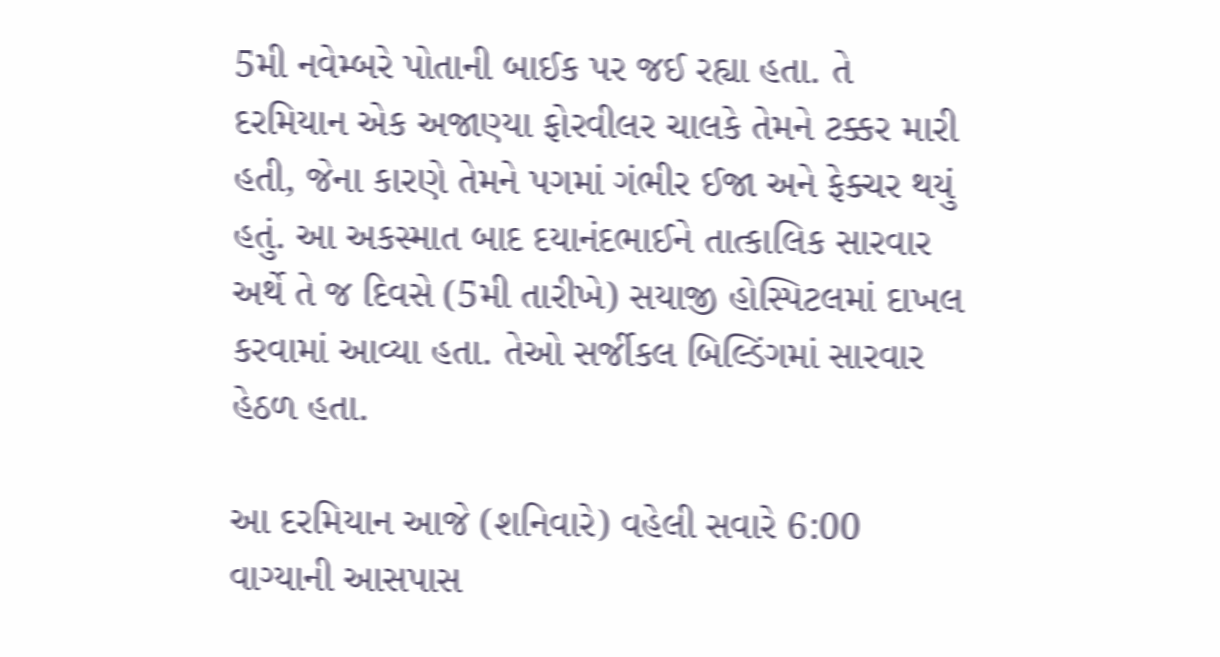5મી નવેમ્બરે પોતાની બાઈક પર જઈ રહ્યા હતા. તે દરમિયાન એક અજાણ્યા ફોરવીલર ચાલકે તેમને ટક્કર મારી હતી, જેના કારણે તેમને પગમાં ગંભીર ઈજા અને ફેક્ચર થયું હતું. આ અકસ્માત બાદ દયાનંદભાઈને તાત્કાલિક સારવાર અર્થે તે જ દિવસે (5મી તારીખે) સયાજી હોસ્પિટલમાં દાખલ કરવામાં આવ્યા હતા. તેઓ સર્જીકલ બિલ્ડિંગમાં સારવાર હેઠળ હતા.

આ દરમિયાન આજે (શનિવારે) વહેલી સવારે 6:00 વાગ્યાની આસપાસ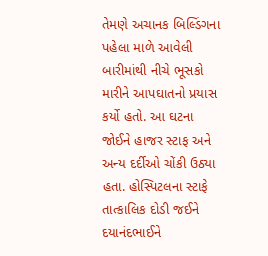તેમણે અચાનક બિલ્ડિંગના પહેલા માળે આવેલી બારીમાંથી નીચે ભૂસકો મારીને આપઘાતનો પ્રયાસ કર્યો હતો. આ ઘટના જોઈને હાજર સ્ટાફ અને અન્ય દર્દીઓ ચોંકી ઉઠ્યા હતા. હોસ્પિટલના સ્ટાફે તાત્કાલિક દોડી જઈને દયાનંદભાઈને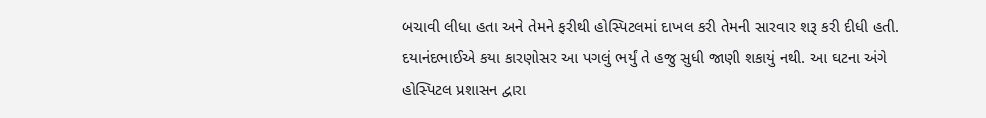બચાવી લીધા હતા અને તેમને ફરીથી હોસ્પિટલમાં દાખલ કરી તેમની સારવાર શરૂ કરી દીધી હતી. દયાનંદભાઈએ કયા કારણોસર આ પગલું ભર્યું તે હજુ સુધી જાણી શકાયું નથી. આ ઘટના અંગે હોસ્પિટલ પ્રશાસન દ્વારા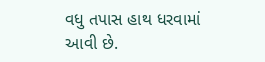વધુ તપાસ હાથ ધરવામાં આવી છે.